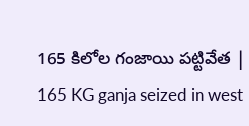165 కిలోల గంజాయి పట్టివేత | 165 KG ganja seized in west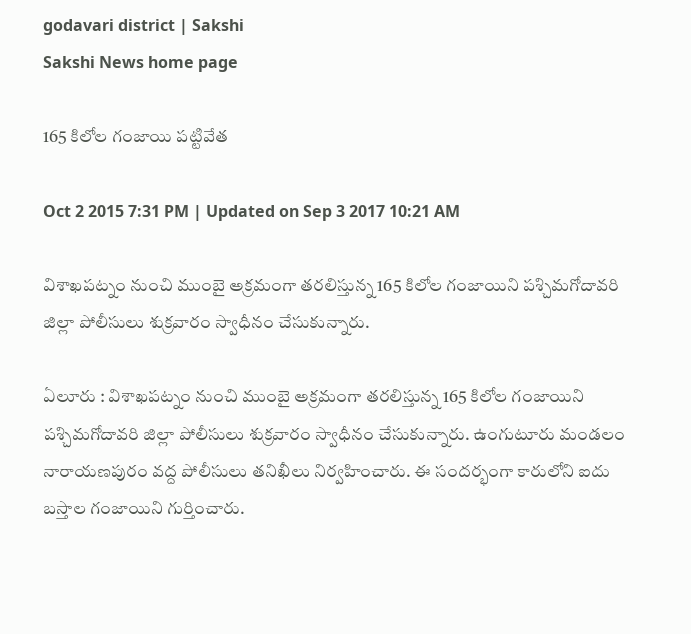godavari district | Sakshi
Sakshi News home page

165 కిలోల గంజాయి పట్టివేత

Oct 2 2015 7:31 PM | Updated on Sep 3 2017 10:21 AM

విశాఖపట్నం నుంచి ముంబై అక్రమంగా తరలిస్తున్న 165 కిలోల గంజాయిని పశ్చిమగోదావరి జిల్లా పోలీసులు శుక్రవారం స్వాధీనం చేసుకున్నారు.

ఏలూరు : విశాఖపట్నం నుంచి ముంబై అక్రమంగా తరలిస్తున్న 165 కిలోల గంజాయిని పశ్చిమగోదావరి జిల్లా పోలీసులు శుక్రవారం స్వాధీనం చేసుకున్నారు. ఉంగుటూరు మండలం నారాయణపురం వద్ద పోలీసులు తనిఖీలు నిర్వహించారు. ఈ సందర్భంగా కారులోని ఐదు బస్తాల గంజాయిని గుర్తించారు.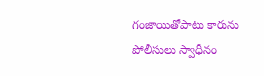గంజాయితోపాటు కారును పోలీసులు స్వాధీనం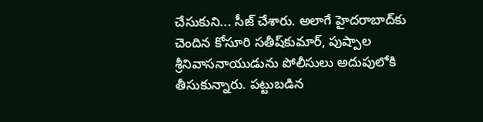చేసుకుని... సీజ్ చేశారు. అలాగే హైదరాబాద్‌కు చెందిన కోసూరి సతీష్‌కుమార్, పుష్పాల శ్రీనివాసనాయుడును పోలీసులు అదుపులోకి తీసుకున్నారు. పట్టుబడిన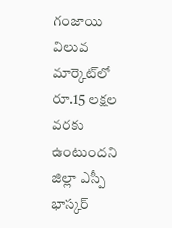గంజాయి విలువ మార్కెట్‌లో రూ.15 లక్షల వరకు ఉంటుందని జిల్లా ఎస్పీ భాస్కర్‌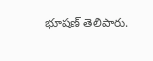భూషణ్ తెలిపారు.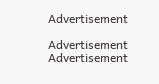Advertisement

Advertisement
Advertisement